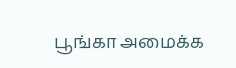பூங்கா அமைக்க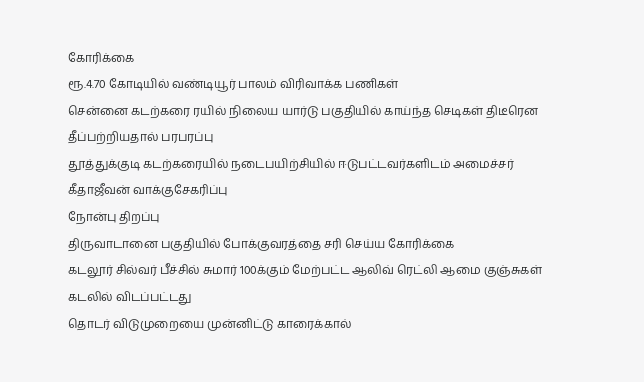கோரிக்கை
ரூ.4.70 கோடியில் வண்டியூர் பாலம் விரிவாக்க பணிகள்
சென்னை கடற்கரை ரயில் நிலைய யார்டு பகுதியில் காய்ந்த செடிகள் திடீரென தீப்பற்றியதால் பரபரப்பு
தூத்துக்குடி கடற்கரையில் நடைபயிற்சியில் ஈடுபட்டவர்களிடம் அமைச்சர் கீதாஜீவன் வாக்குசேகரிப்பு
நோன்பு திறப்பு
திருவாடானை பகுதியில் போக்குவரத்தை சரி செய்ய கோரிக்கை
கடலூர் சில்வர் பீச்சில் சுமார் 100க்கும் மேற்பட்ட ஆலிவ் ரெட்லி ஆமை குஞ்சுகள் கடலில் விடப்பட்டது
தொடர் விடுமுறையை முன்னிட்டு காரைக்கால்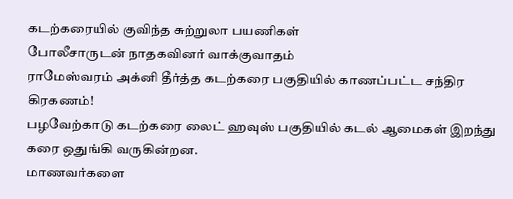கடற்கரையில் குவிந்த சுற்றுலா பயணிகள்
போலீசாருடன் நாதகவினர் வாக்குவாதம்
ராமேஸ்வரம் அக்னி தீர்த்த கடற்கரை பகுதியில் காணப்பட்ட சந்திர கிரகணம்!
பழவேற்காடு கடற்கரை லைட் ஹவுஸ் பகுதியில் கடல் ஆமைகள் இறந்து கரை ஒதுங்கி வருகின்றன.
மாணவர்களை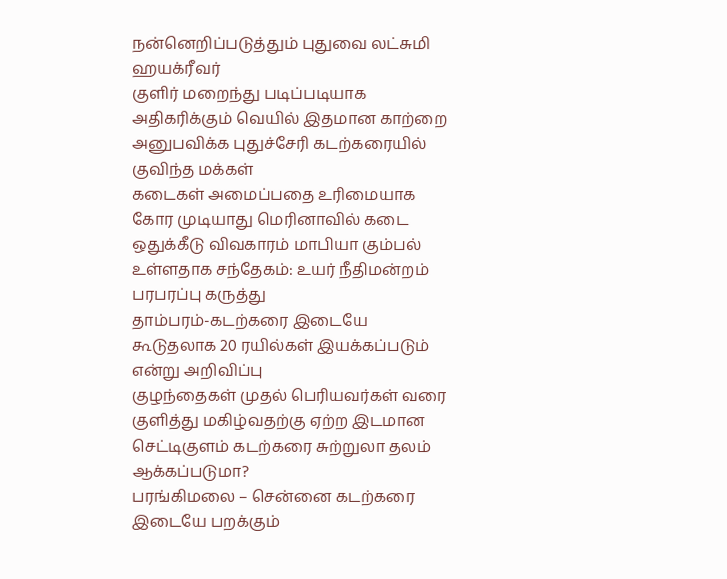நன்னெறிப்படுத்தும் புதுவை லட்சுமி ஹயக்ரீவர்
குளிர் மறைந்து படிப்படியாக அதிகரிக்கும் வெயில் இதமான காற்றை அனுபவிக்க புதுச்சேரி கடற்கரையில் குவிந்த மக்கள்
கடைகள் அமைப்பதை உரிமையாக கோர முடியாது மெரினாவில் கடை ஒதுக்கீடு விவகாரம் மாபியா கும்பல் உள்ளதாக சந்தேகம்: உயர் நீதிமன்றம் பரபரப்பு கருத்து
தாம்பரம்-கடற்கரை இடையே கூடுதலாக 20 ரயில்கள் இயக்கப்படும் என்று அறிவிப்பு
குழந்தைகள் முதல் பெரியவர்கள் வரை குளித்து மகிழ்வதற்கு ஏற்ற இடமான செட்டிகுளம் கடற்கரை சுற்றுலா தலம் ஆக்கப்படுமா?
பரங்கிமலை – சென்னை கடற்கரை இடையே பறக்கும்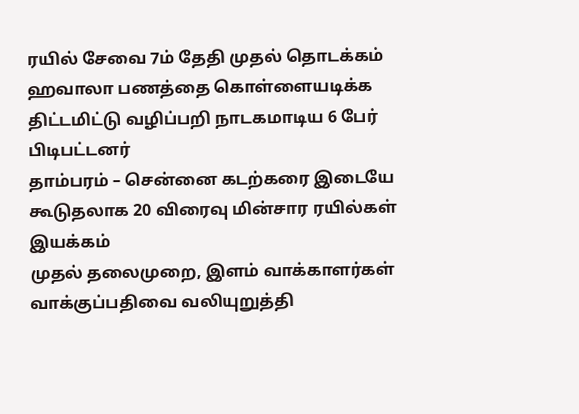ரயில் சேவை 7ம் தேதி முதல் தொடக்கம்
ஹவாலா பணத்தை கொள்ளையடிக்க திட்டமிட்டு வழிப்பறி நாடகமாடிய 6 பேர் பிடிபட்டனர்
தாம்பரம் – சென்னை கடற்கரை இடையே கூடுதலாக 20 விரைவு மின்சார ரயில்கள் இயக்கம்
முதல் தலைமுறை, இளம் வாக்காளர்கள் வாக்குப்பதிவை வலியுறுத்தி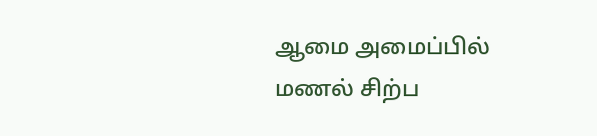ஆமை அமைப்பில் மணல் சிற்ப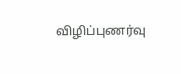விழிப்புணர்வு